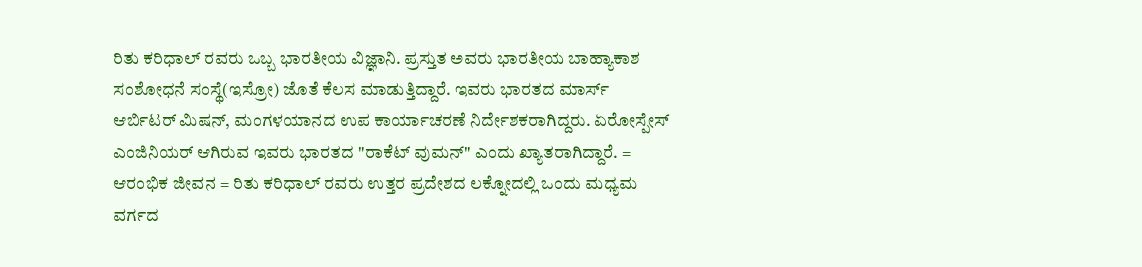ರಿತು ಕರಿಧಾಲ್ ರವರು ಒಬ್ಬ ಭಾರತೀಯ ವಿಜ್ಞಾನಿ. ಪ್ರಸ್ತುತ ಅವರು ಭಾರತೀಯ ಬಾಹ್ಯಾಕಾಶ ಸಂಶೋಧನೆ ಸಂಸ್ಥೆ(ಇಸ್ರೋ) ಜೊತೆ ಕೆಲಸ ಮಾಡುತ್ತಿದ್ದಾರೆ. ಇವರು ಭಾರತದ ಮಾರ್ಸ್ ಆರ್ಬಿಟರ್ ಮಿಷನ್, ಮಂಗಳಯಾನದ ಉಪ ಕಾರ್ಯಾಚರಣೆ ನಿರ್ದೇಶಕರಾಗಿದ್ದರು. ಏರೋಸ್ಪೇಸ್ ಎಂಜಿನಿಯರ್ ಆಗಿರುವ ಇವರು ಭಾರತದ "ರಾಕೆಟ್ ವುಮನ್" ಎಂದು ಖ್ಯಾತರಾಗಿದ್ದಾರೆ. = ಆರಂಭಿಕ ಜೀವನ = ರಿತು ಕರಿಧಾಲ್ ರವರು ಉತ್ತರ ಪ್ರದೇಶದ ಲಕ್ನೋದಲ್ಲಿ ಒಂದು ಮಧ್ಯಮ ವರ್ಗದ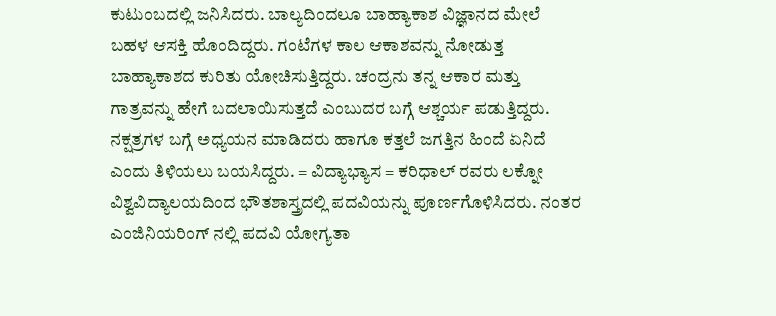ಕುಟುಂಬದಲ್ಲಿ ಜನಿಸಿದರು. ಬಾಲ್ಯದಿಂದಲೂ ಬಾಹ್ಯಾಕಾಶ ವಿಜ್ಞಾನದ ಮೇಲೆ ಬಹಳ ಆಸಕ್ತಿ ಹೊಂದಿದ್ದರು. ಗಂಟೆಗಳ ಕಾಲ ಆಕಾಶವನ್ನು ನೋಡುತ್ತ ಬಾಹ್ಯಾಕಾಶದ ಕುರಿತು ಯೋಚಿಸುತ್ತಿದ್ದರು. ಚಂದ್ರನು ತನ್ನ ಆಕಾರ ಮತ್ತು ಗಾತ್ರವನ್ನು ಹೇಗೆ ಬದಲಾಯಿಸುತ್ತದೆ ಎಂಬುದರ ಬಗ್ಗೆ ಆಶ್ಚರ್ಯ ಪಡುತ್ತಿದ್ದರು. ನಕ್ಷತ್ರಗಳ ಬಗ್ಗೆ ಅಧ್ಯಯನ ಮಾಡಿದರು ಹಾಗೂ ಕತ್ತಲೆ ಜಗತ್ತಿನ ಹಿಂದೆ ಏನಿದೆ ಎಂದು ತಿಳಿಯಲು ಬಯಸಿದ್ದರು. = ವಿದ್ಯಾಭ್ಯಾಸ = ಕರಿಧಾಲ್ ರವರು ಲಕ್ನೋ ವಿಶ್ವವಿದ್ಯಾಲಯದಿಂದ ಭೌತಶಾಸ್ತ್ರದಲ್ಲಿ ಪದವಿಯನ್ನು ಪೂರ್ಣಗೊಳಿಸಿದರು. ನಂತರ ಎಂಜಿನಿಯರಿಂಗ್ ನಲ್ಲಿ ಪದವಿ ಯೋಗ್ಯತಾ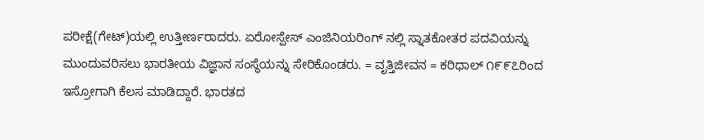ಪರೀಕ್ಷೆ(ಗೇಟ್)ಯಲ್ಲಿ ಉತ್ತೀರ್ಣರಾದರು. ಏರೋಸ್ಪೇಸ್ ಎಂಜಿನಿಯರಿಂಗ್ ನಲ್ಲಿ ಸ್ನಾತಕೋತರ ಪದವಿಯನ್ನು ಮುಂದುವರಿಸಲು ಭಾರತೀಯ ವಿಜ್ಞಾನ ಸಂಸ್ಥೆಯನ್ನು ಸೇರಿಕೊಂಡರು. = ವೃತ್ತಿಜೀವನ = ಕರಿಧಾಲ್ ೧೯೯೭ರಿಂದ ಇಸ್ರೋಗಾಗಿ ಕೆಲಸ ಮಾಡಿದ್ದಾರೆ. ಭಾರತದ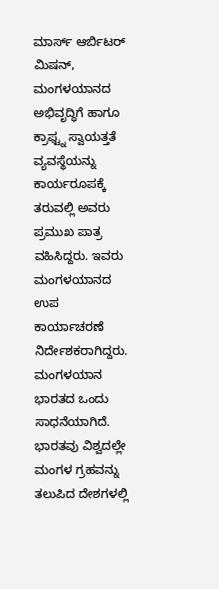ಮಾರ್ಸ್ ಆರ್ಬಿಟರ್ ಮಿಷನ್, ಮಂಗಳಯಾನದ ಅಭಿವೃದ್ಧಿಗೆ ಹಾಗೂ ಕ್ರಾಫ್ಟ್ನ ಸ್ವಾಯತ್ತತೆ ವ್ಯವಸ್ಥೆಯನ್ನು ಕಾರ್ಯರೂಪಕ್ಕೆ ತರುವಲ್ಲಿ ಅವರು ಪ್ರಮುಖ ಪಾತ್ರ ವಹಿಸಿದ್ದರು. ಇವರು ಮಂಗಳಯಾನದ ಉಪ ಕಾರ್ಯಾಚರಣೆ ನಿರ್ದೇಶಕರಾಗಿದ್ದರು. ಮಂಗಳಯಾನ ಭಾರತದ ಒಂದು ಸಾಧನೆಯಾಗಿದೆ. ಭಾರತವು ವಿಶ್ವದಲ್ಲೇ ಮಂಗಳ ಗ್ರಹವನ್ನು ತಲುಪಿದ ದೇಶಗಳಲ್ಲಿ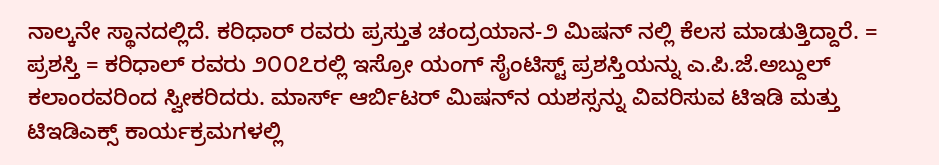ನಾಲ್ಕನೇ ಸ್ಥಾನದಲ್ಲಿದೆ. ಕರಿಧಾರ್ ರವರು ಪ್ರಸ್ತುತ ಚಂದ್ರಯಾನ-೨ ಮಿಷನ್ ನಲ್ಲಿ ಕೆಲಸ ಮಾಡುತ್ತಿದ್ದಾರೆ. = ಪ್ರಶಸ್ತಿ = ಕರಿಧಾಲ್ ರವರು ೨೦೦೭ರಲ್ಲಿ ಇಸ್ರೋ ಯಂಗ್ ಸೈಂಟಿಸ್ಟ್ ಪ್ರಶಸ್ತಿಯನ್ನು ಎ.ಪಿ.ಜೆ.ಅಬ್ದುಲ್ ಕಲಾಂರವರಿಂದ ಸ್ವೀಕರಿದರು. ಮಾರ್ಸ್ ಆರ್ಬಿಟರ್ ಮಿಷನ್‌ನ ಯಶಸ್ಸನ್ನು ವಿವರಿಸುವ ಟಿಇಡಿ ಮತ್ತು ಟಿಇಡಿಎಕ್ಸ್ ಕಾರ್ಯಕ್ರಮಗಳಲ್ಲಿ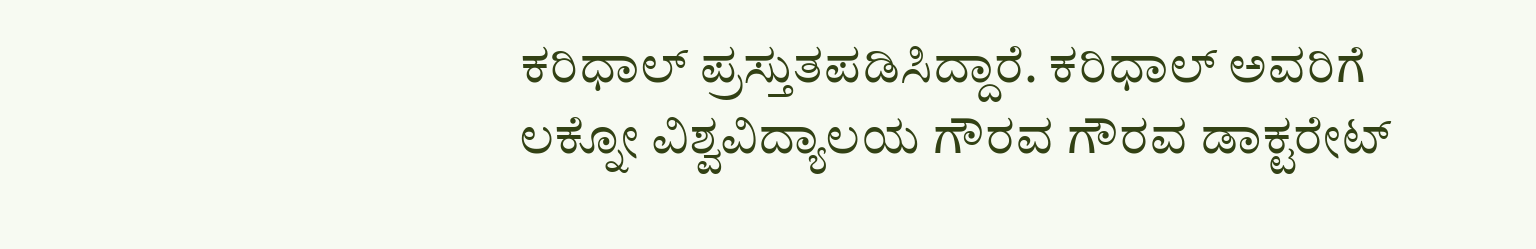ಕರಿಧಾಲ್ ಪ್ರಸ್ತುತಪಡಿಸಿದ್ದಾರೆ. ಕರಿಧಾಲ್ ಅವರಿಗೆ ಲಕ್ನೋ ವಿಶ್ವವಿದ್ಯಾಲಯ ಗೌರವ ಗೌರವ ಡಾಕ್ಟರೇಟ್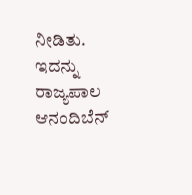ನೀಡಿತು. ಇದನ್ನು ರಾಜ್ಯಪಾಲ ಆನಂದಿಬೆನ್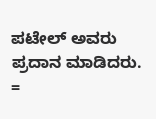ಪಟೇಲ್ ಅವರು ಪ್ರದಾನ ಮಾಡಿದರು. =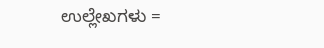ಉಲ್ಲೇಖಗಳು =